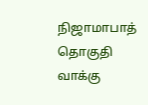நிஜாமாபாத் தொகுதி வாக்கு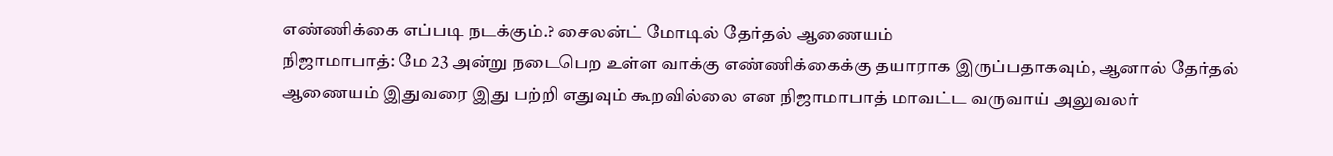எண்ணிக்கை எப்படி நடக்கும்.? சைலன்ட் மோடில் தேர்தல் ஆணையம்
நிஜாமாபாத்: மே 23 அன்று நடைபெற உள்ள வாக்கு எண்ணிக்கைக்கு தயாராக இருப்பதாகவும், ஆனால் தேர்தல் ஆணையம் இதுவரை இது பற்றி எதுவும் கூறவில்லை என நிஜாமாபாத் மாவட்ட வருவாய் அலுவலர்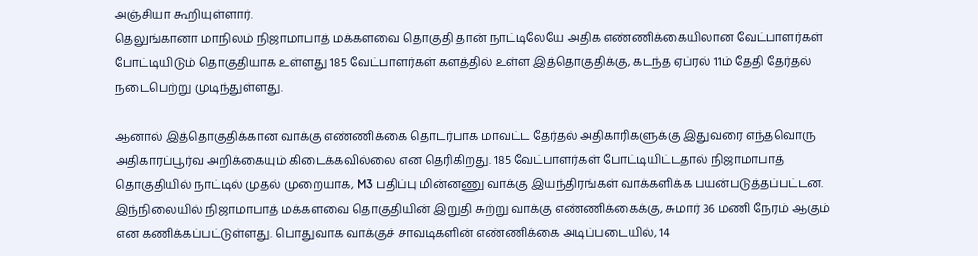அஞ்சியா கூறியுள்ளார்.
தெலுங்கானா மாநிலம் நிஜாமாபாத் மக்களவை தொகுதி தான் நாட்டிலேயே அதிக எண்ணிக்கையிலான வேட்பாளர்கள் போட்டியிடும் தொகுதியாக உள்ளது 185 வேட்பாளர்கள் களத்தில் உள்ள இத்தொகுதிக்கு, கடந்த ஏப்ரல் 11ம் தேதி தேர்தல் நடைபெற்று முடிந்துள்ளது.

ஆனால் இத்தொகுதிக்கான வாக்கு எண்ணிக்கை தொடர்பாக மாவட்ட தேர்தல் அதிகாரிகளுக்கு இதுவரை எந்தவொரு அதிகாரப்பூர்வ அறிக்கையும் கிடைக்கவில்லை என தெரிகிறது. 185 வேட்பாளர்கள் போட்டியிட்டதால் நிஜாமாபாத் தொகுதியில் நாட்டில் முதல் முறையாக, M3 பதிப்பு மின்னணு வாக்கு இயந்திரங்கள் வாக்களிக்க பயன்படுத்தப்பட்டன.
இந்நிலையில் நிஜாமாபாத் மக்களவை தொகுதியின் இறுதி சுற்று வாக்கு எண்ணிக்கைக்கு, சுமார் 36 மணி நேரம் ஆகும் என கணிக்கப்பட்டுள்ளது. பொதுவாக வாக்குச் சாவடிகளின் எண்ணிக்கை அடிப்படையில், 14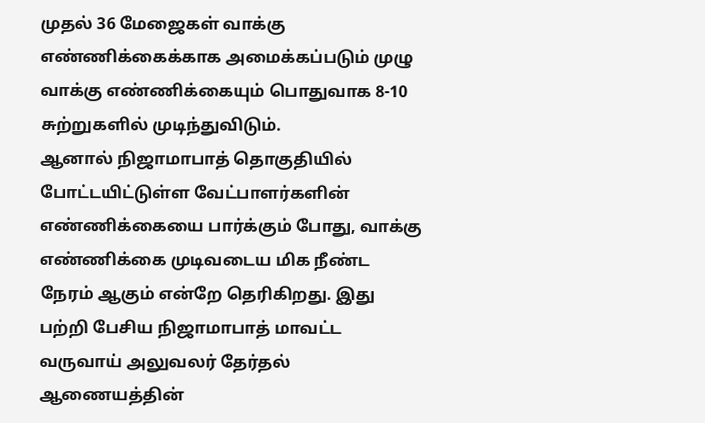முதல் 36 மேஜைகள் வாக்கு எண்ணிக்கைக்காக அமைக்கப்படும் முழு வாக்கு எண்ணிக்கையும் பொதுவாக 8-10 சுற்றுகளில் முடிந்துவிடும்.
ஆனால் நிஜாமாபாத் தொகுதியில் போட்டயிட்டுள்ள வேட்பாளர்களின் எண்ணிக்கையை பார்க்கும் போது, வாக்கு எண்ணிக்கை முடிவடைய மிக நீண்ட நேரம் ஆகும் என்றே தெரிகிறது. இது பற்றி பேசிய நிஜாமாபாத் மாவட்ட வருவாய் அலுவலர் தேர்தல் ஆணையத்தின்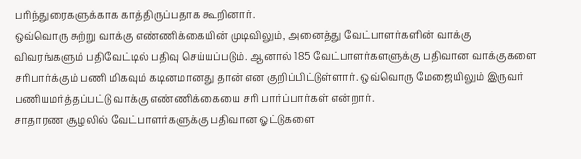பரிந்துரைகளுக்காக காத்திருப்பதாக கூறினார்.
ஒவ்வொரு சுற்று வாக்கு எண்ணிக்கையின் முடிவிலும், அனைத்து வேட்பாளர்களின் வாக்கு விவரங்களும் பதிவேட்டில் பதிவு செய்யப்படும். ஆனால் 185 வேட்பாளர்களளுக்கு பதிவான வாக்குகளை சரிபார்க்கும் பணி மிகவும் கடினமானது தான் என குறிப்பிட்டுள்ளார். ஒவ்வொரு மேஜையிலும் இருவர் பணியமர்த்தப்பட்டு வாக்கு எண்ணிக்கையை சரி பார்ப்பார்கள் என்றார்.
சாதாரண சூழலில் வேட்பாளர்களுக்கு பதிவான ஓட்டுகளை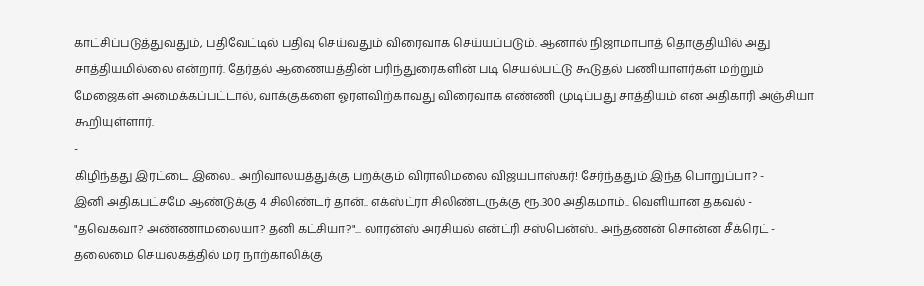காட்சிப்படுத்துவதும், பதிவேட்டில் பதிவு செய்வதும் விரைவாக செய்யப்படும். ஆனால் நிஜாமாபாத் தொகுதியில் அது சாத்தியமில்லை என்றார். தேர்தல் ஆணையத்தின் பரிந்துரைகளின் படி செயல்பட்டு கூடுதல் பணியாளர்கள் மற்றும் மேஜைகள் அமைக்கப்பட்டால், வாக்குகளை ஓரளவிற்காவது விரைவாக எண்ணி முடிப்பது சாத்தியம் என அதிகாரி அஞ்சியா கூறியுள்ளார்.
-
கிழிந்தது இரட்டை இலை.. அறிவாலயத்துக்கு பறக்கும் விராலிமலை விஜயபாஸ்கர்! சேர்ந்ததும் இந்த பொறுப்பா? -
இனி அதிகபட்சமே ஆண்டுக்கு 4 சிலிண்டர் தான்.. எக்ஸ்ட்ரா சிலிண்டருக்கு ரூ.300 அதிகமாம்.. வெளியான தகவல் -
"தவெகவா? அண்ணாமலையா? தனி கட்சியா?"... லாரன்ஸ் அரசியல் என்ட்ரி சஸ்பென்ஸ்.. அந்தணன் சொன்ன சீக்ரெட் -
தலைமை செயலகத்தில் மர நாற்காலிக்கு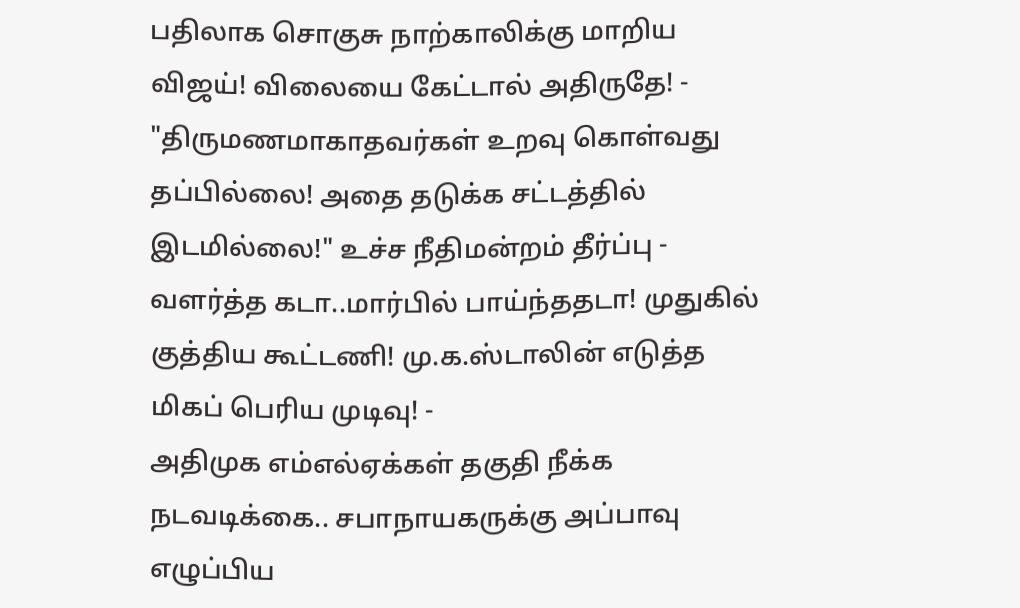பதிலாக சொகுசு நாற்காலிக்கு மாறிய விஜய்! விலையை கேட்டால் அதிருதே! -
"திருமணமாகாதவர்கள் உறவு கொள்வது தப்பில்லை! அதை தடுக்க சட்டத்தில் இடமில்லை!" உச்ச நீதிமன்றம் தீர்ப்பு -
வளர்த்த கடா..மார்பில் பாய்ந்ததடா! முதுகில் குத்திய கூட்டணி! மு.க.ஸ்டாலின் எடுத்த மிகப் பெரிய முடிவு! -
அதிமுக எம்எல்ஏக்கள் தகுதி நீக்க நடவடிக்கை.. சபாநாயகருக்கு அப்பாவு எழுப்பிய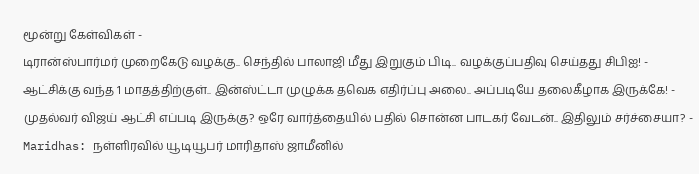மூன்று கேள்விகள் -
டிரான்ஸ்பார்மர் முறைகேடு வழக்கு.. செந்தில் பாலாஜி மீது இறுகும் பிடி.. வழக்குப்பதிவு செய்தது சிபிஐ! -
ஆட்சிக்கு வந்த 1 மாதத்திற்குள்.. இன்ஸ்ட்டா முழுக்க தவெக எதிர்ப்பு அலை.. அப்படியே தலைகீழாக இருக்கே! -
முதல்வர் விஜய் ஆட்சி எப்படி இருக்கு? ஒரே வார்த்தையில் பதில் சொன்ன பாடகர் வேடன்.. இதிலும் சர்ச்சையா? -
Maridhas: நள்ளிரவில் யூடியூபர் மாரிதாஸ் ஜாமீனில்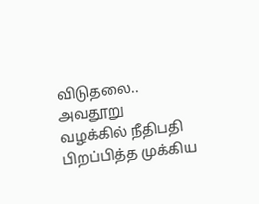விடுதலை.. அவதூறு வழக்கில் நீதிபதி பிறப்பித்த முக்கிய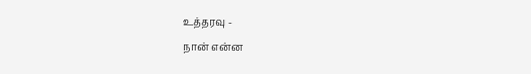உத்தரவு -
நான் என்ன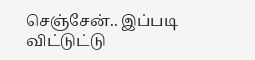செஞ்சேன்.. இப்படி விட்டுட்டு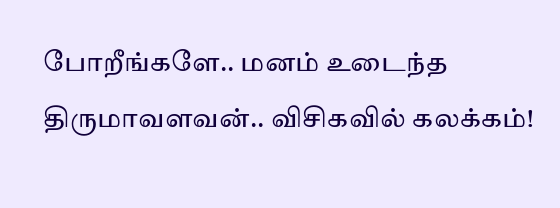போறீங்களே.. மனம் உடைந்த திருமாவளவன்.. விசிகவில் கலக்கம்!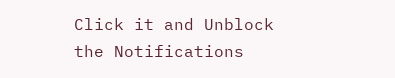Click it and Unblock the Notifications